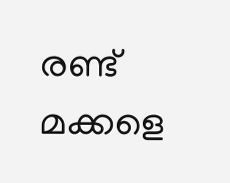രണ്ട് മക്കളെ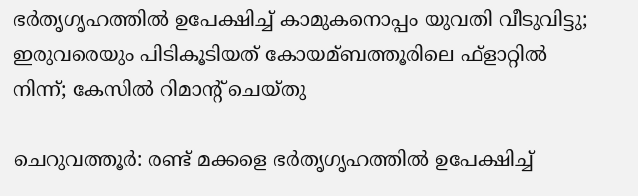ഭര്‍തൃഗൃഹത്തില്‍ ഉപേക്ഷിച്ച്‌ കാമുകനൊപ്പം യുവതി വീടുവിട്ടു; ഇരുവരെയും പിടികൂടിയത് കോയമ്ബത്തൂരിലെ ഫ്‌ളാറ്റില്‍ നിന്ന്; കേസില്‍ റിമാന്റ് ചെയ്തു

ചെറുവത്തൂര്‍: രണ്ട് മക്കളെ ഭര്‍തൃഗൃഹത്തില്‍ ഉപേക്ഷിച്ച്‌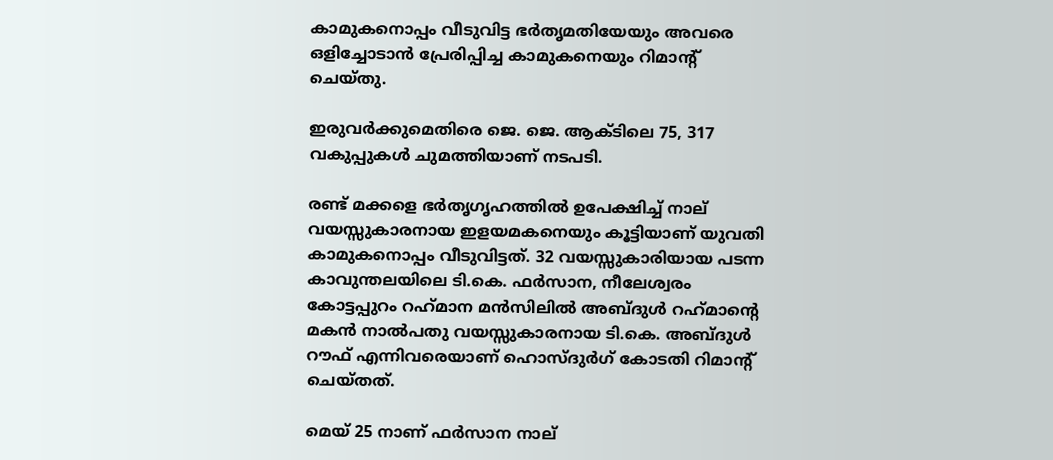കാമുകനൊപ്പം വീടുവിട്ട ഭര്‍തൃമതിയേയും അവരെ ഒളിച്ചോടാന്‍ പ്രേരിപ്പിച്ച കാമുകനെയും റിമാന്റ് ചെയ്തു.

ഇരുവര്‍ക്കുമെതിരെ ജെ. ജെ. ആക്ടിലെ 75, 317 വകുപ്പുകള്‍ ചുമത്തിയാണ് നടപടി.

രണ്ട് മക്കളെ ഭര്‍തൃഗൃഹത്തില്‍ ഉപേക്ഷിച്ച്‌ നാല് വയസ്സുകാരനായ ഇളയമകനെയും കൂട്ടിയാണ് യുവതി കാമുകനൊപ്പം വീടുവിട്ടത്. 32 വയസ്സുകാരിയായ പടന്ന കാവുന്തലയിലെ ടി.കെ. ഫര്‍സാന, നീലേശ്വരം കോട്ടപ്പുറം റഹ്‌മാന മന്‍സിലില്‍ അബ്ദുള്‍ റഹ്‌മാന്റെ മകന്‍ നാല്‍പതു വയസ്സുകാരനായ ടി.കെ. അബ്ദുള്‍ റൗഫ് എന്നിവരെയാണ് ഹൊസ്ദുര്‍ഗ് കോടതി റിമാന്റ് ചെയ്തത്.

മെയ് 25 നാണ് ഫര്‍സാന നാല്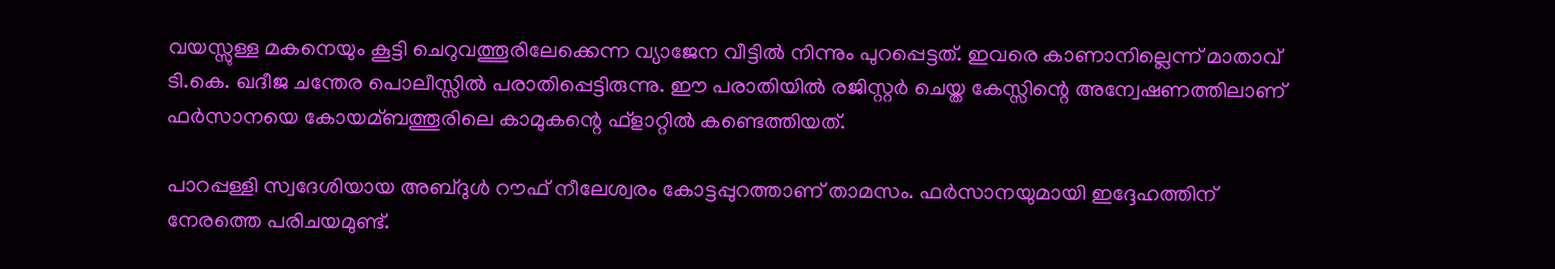വയസ്സുള്ള മകനെയും കൂട്ടി ചെറുവത്തൂരിലേക്കെന്ന വ്യാജേന വീട്ടില്‍ നിന്നും പുറപ്പെട്ടത്. ഇവരെ കാണാനില്ലെന്ന് മാതാവ് ടി.കെ. ഖദീജ ചന്തേര പൊലീസ്സില്‍ പരാതിപ്പെട്ടിരുന്നു. ഈ പരാതിയില്‍ രജിസ്റ്റര്‍ ചെയ്ത കേസ്സിന്റെ അന്വേഷണത്തിലാണ് ഫര്‍സാനയെ കോയമ്ബത്തൂരിലെ കാമുകന്റെ ഫ്‌ളാറ്റില്‍ കണ്ടെത്തിയത്.

പാറപ്പള്ളി സ്വദേശിയായ അബ്ദുള്‍ റൗഫ് നീലേശ്വരം കോട്ടപ്പുറത്താണ് താമസം. ഫര്‍സാനയുമായി ഇദ്ദേഹത്തിന് നേരത്തെ പരിചയമുണ്ട്.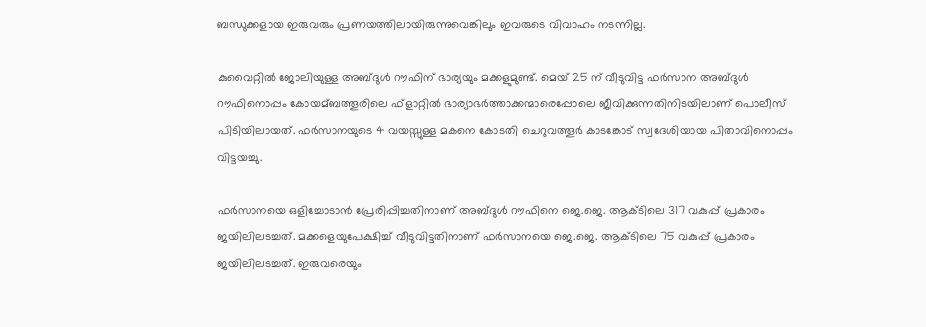ബന്ധുക്കളായ ഇരുവരും പ്രണയത്തിലായിരുന്നുവെങ്കിലും ഇവരുടെ വിവാഹം നടന്നില്ല.

കുവൈറ്റില്‍ ജോലിയുള്ള അബ്ദുള്‍ റൗഫിന് ഭാര്യയും മക്കളുമുണ്ട്. മെയ് 25 ന് വീടുവിട്ട ഫര്‍സാന അബ്ദുള്‍ റൗഫിനൊപ്പം കോയമ്ബത്തൂരിലെ ഫ്‌ളാറ്റില്‍ ഭാര്യാഭര്‍ത്താക്കന്മാരെപ്പോലെ ജീവിക്കുന്നതിനിടയിലാണ് പൊലീസ് പിടിയിലായത്. ഫര്‍സാനയുടെ 4 വയസ്സുള്ള മകനെ കോടതി ചെറുവത്തൂര്‍ കാടങ്കോട് സ്വദേശിയായ പിതാവിനൊപ്പം വിട്ടയച്ചു.

ഫര്‍സാനയെ ഒളിച്ചോടാന്‍ പ്രേരിപ്പിച്ചതിനാണ് അബ്ദുള്‍ റൗഫിനെ ജെ.ജെ. ആക്ടിലെ 317 വകുപ്പ് പ്രകാരം ജയിലിലടച്ചത്. മക്കളെയുപേക്ഷിച്ച്‌ വീടുവിട്ടതിനാണ് ഫര്‍സാനയെ ജെ.ജെ. ആക്ടിലെ 75 വകുപ്പ് പ്രകാരം ജയിലിലടച്ചത്. ഇരുവരെയും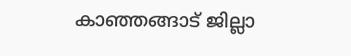കാഞ്ഞങ്ങാട് ജില്ലാ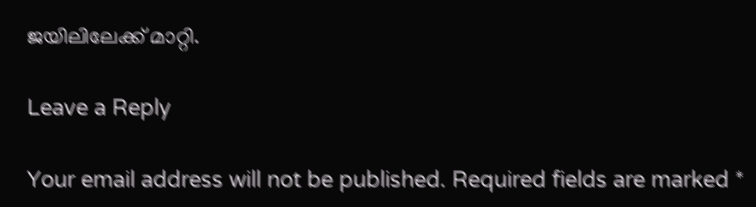ജയിലിലേക്ക് മാറ്റി.

Leave a Reply

Your email address will not be published. Required fields are marked *